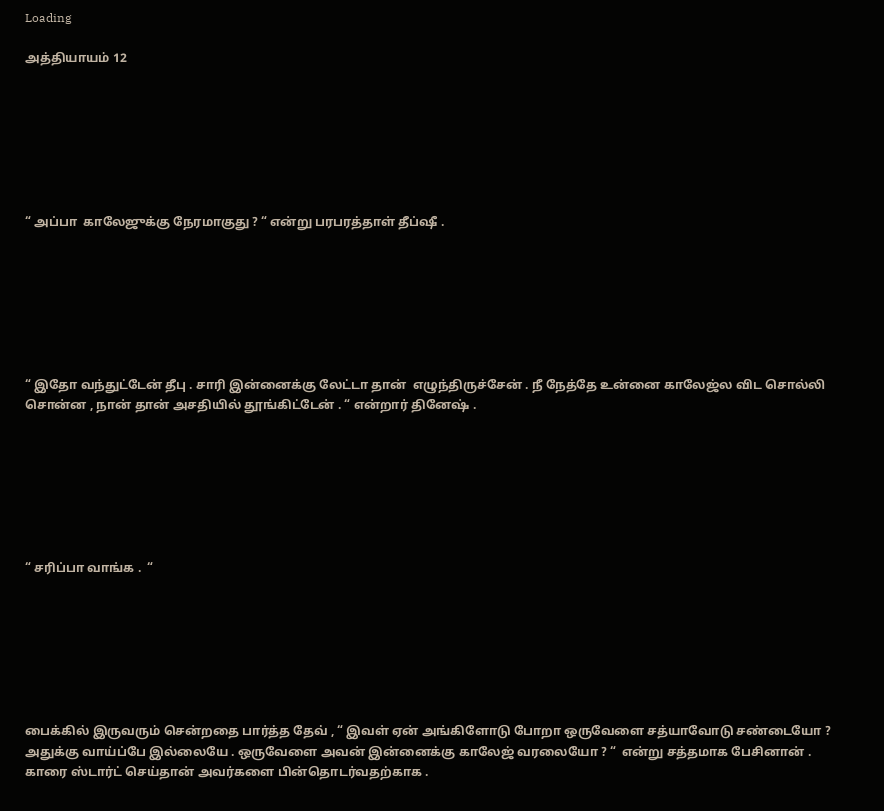Loading

அத்தியாயம் 12







“ அப்பா  காலேஜுக்கு நேரமாகுது ? “ என்று பரபரத்தாள் தீப்ஷீ .







“ இதோ வந்துட்டேன் தீபு . சாரி இன்னைக்கு லேட்டா தான்  எழுந்திருச்சேன் . நீ நேத்தே உன்னை காலேஜ்ல விட சொல்லி சொன்ன , நான் தான் அசதியில் தூங்கிட்டேன் . “ என்றார் தினேஷ் .







“ சரிப்பா வாங்க .  “







பைக்கில் இருவரும் சென்றதை பார்த்த தேவ் , “ இவள் ஏன் அங்கிளோடு போறா ஒருவேளை சத்யாவோடு சண்டையோ ? அதுக்கு வாய்ப்பே இல்லையே . ஒருவேளை அவன் இன்னைக்கு காலேஜ் வரலையோ ? “  என்று சத்தமாக பேசினான் . காரை ஸ்டார்ட் செய்தான் அவர்களை பின்தொடர்வதற்காக .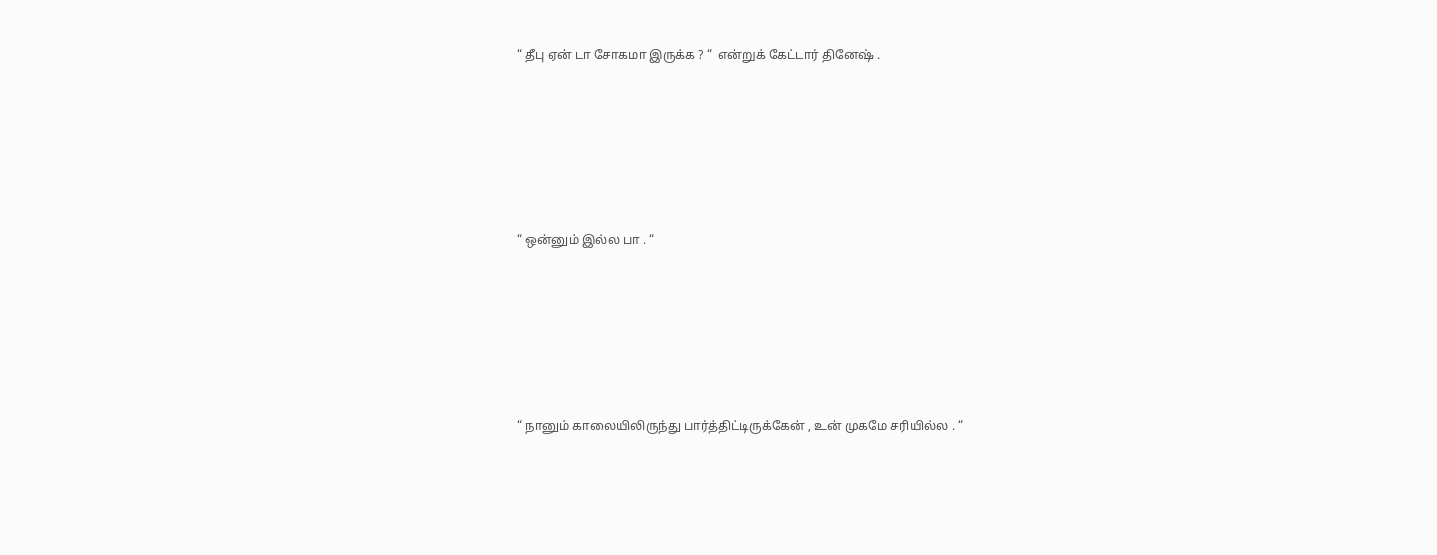“ தீபு ஏன் டா சோகமா இருக்க ? “  என்றுக் கேட்டார் தினேஷ் .







“ ஒன்னும் இல்ல பா . “







“ நானும் காலையிலிருந்து பார்த்திட்டிருக்கேன் , உன் முகமே சரியில்ல . “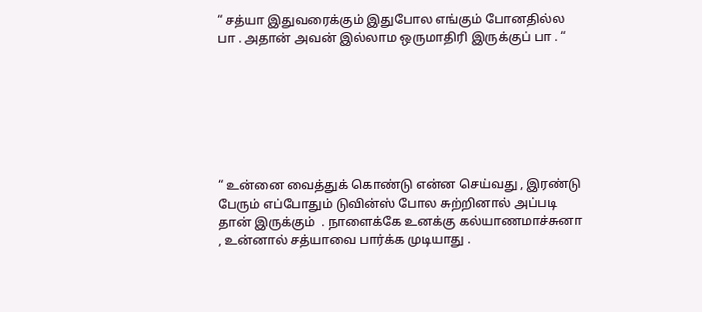“ சத்யா இதுவரைக்கும் இதுபோல எங்கும் போனதில்ல பா . அதான் அவன் இல்லாம ஒருமாதிரி இருக்குப் பா . “







“ உன்னை வைத்துக் கொண்டு என்ன செய்வது , இரண்டு பேரும் எப்போதும் டுவின்ஸ் போல சுற்றினால் அப்படி தான் இருக்கும்  . நாளைக்கே உனக்கு கல்யாணமாச்சுனா  , உன்னால் சத்யாவை பார்க்க முடியாது .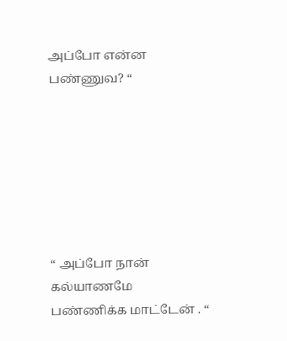அப்போ என்ன பண்ணுவ? “







“ அப்போ நான் கல்யாணமே பண்ணிக்க மாட்டேன் . “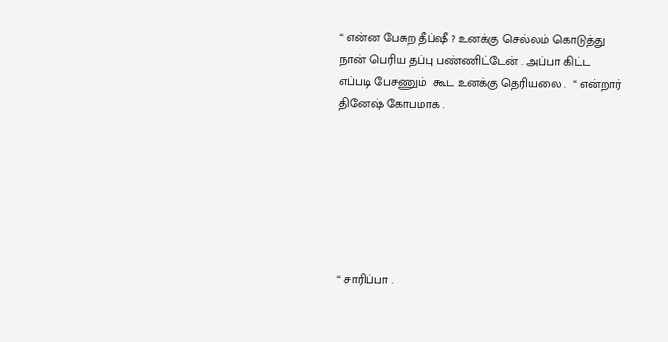“ என்ன பேசுற தீப்ஷீ ? உனக்கு செல்லம் கொடுத்து நான் பெரிய தப்பு பண்ணிட்டேன் . அப்பா கிட்ட எப்படி பேசணும்  கூட உனக்கு தெரியலை .  “ என்றார்  தினேஷ் கோபமாக .







“ சாரிப்பா .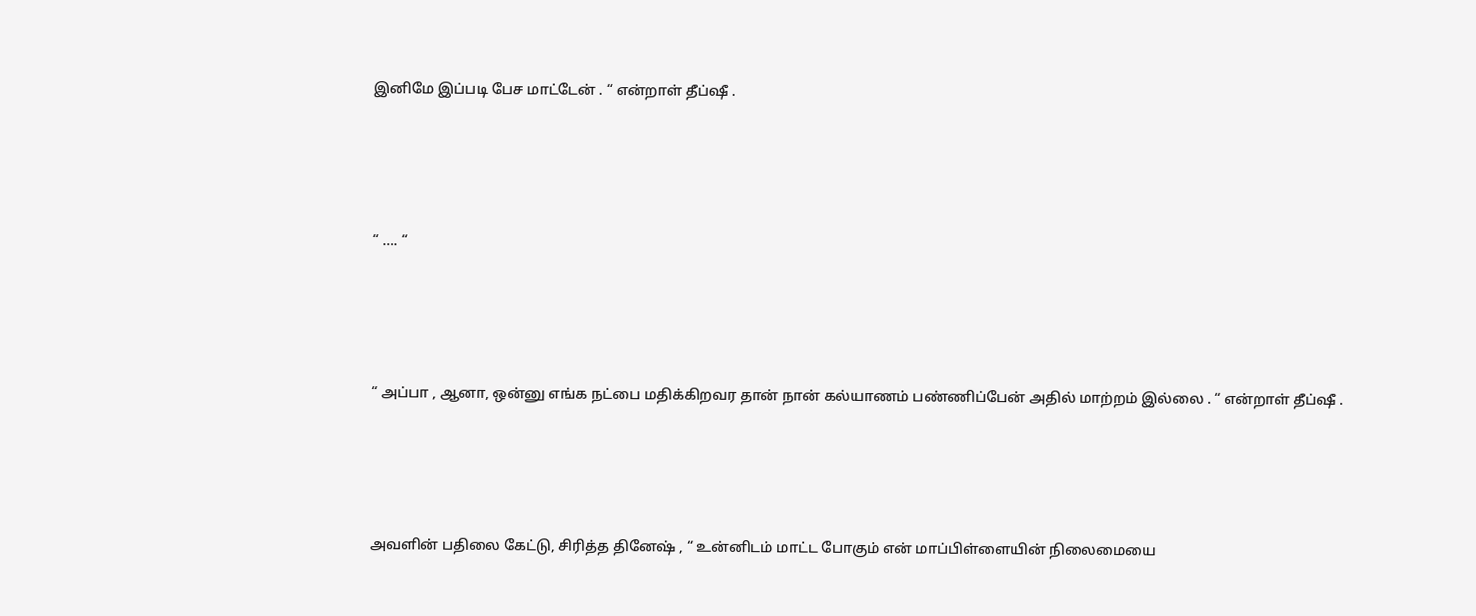இனிமே இப்படி பேச மாட்டேன் . “ என்றாள் தீப்ஷீ .







“ …. “







“ அப்பா , ஆனா, ஒன்னு எங்க நட்பை மதிக்கிறவர தான் நான் கல்யாணம் பண்ணிப்பேன் அதில் மாற்றம் இல்லை . “ என்றாள் தீப்ஷீ .







அவளின் பதிலை கேட்டு, சிரித்த தினேஷ் , “ உன்னிடம் மாட்ட போகும் என் மாப்பிள்ளையின் நிலைமையை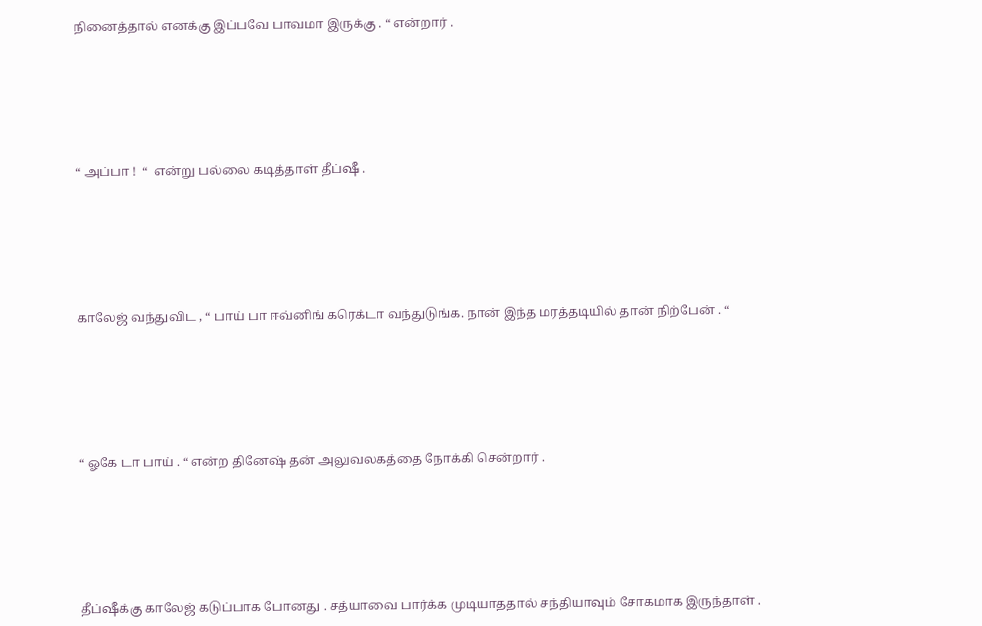நினைத்தால் எனக்கு இப்பவே பாவமா இருக்கு . “ என்றார் .







“ அப்பா !  “  என்று பல்லை கடித்தாள் தீப்ஷீ .







காலேஜ் வந்துவிட , “ பாய் பா ஈவ்னிங் கரெக்டா வந்துடுங்க. நான் இந்த மரத்தடியில் தான் நிற்பேன் . “







“ ஓகே டா பாய் . “ என்ற தினேஷ் தன் அலுவலகத்தை நோக்கி சென்றார் .







தீப்ஷீக்கு காலேஜ் கடுப்பாக போனது . சத்யாவை பார்க்க முடியாததால் சந்தியாவும் சோகமாக இருந்தாள் .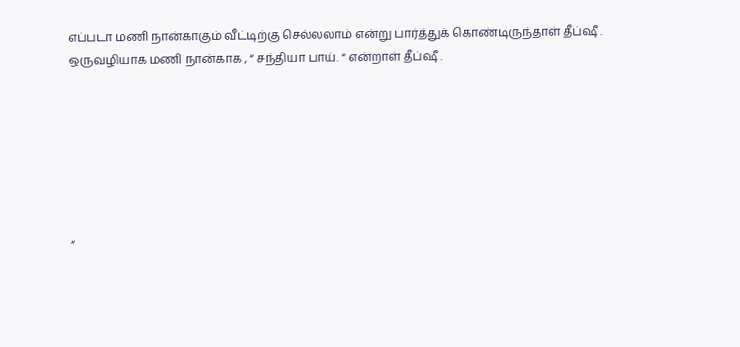எப்படா மணி நான்காகும் வீட்டிற்கு செல்லலாம் என்று பார்த்துக் கொண்டிருந்தாள் தீப்ஷீ . ஒருவழியாக மணி நான்காக , “ சந்தியா பாய். “ என்றாள் தீப்ஷீ .







“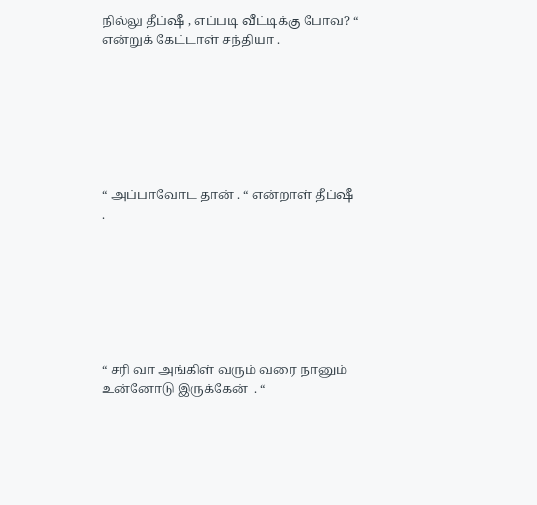நில்லு தீப்ஷீ , எப்படி வீட்டிக்கு போவ? “ என்றுக் கேட்டாள் சந்தியா .







“ அப்பாவோட தான் . “ என்றாள் தீப்ஷீ .







“ சரி வா அங்கிள் வரும் வரை நானும் உன்னோடு இருக்கேன்  ‌‌. “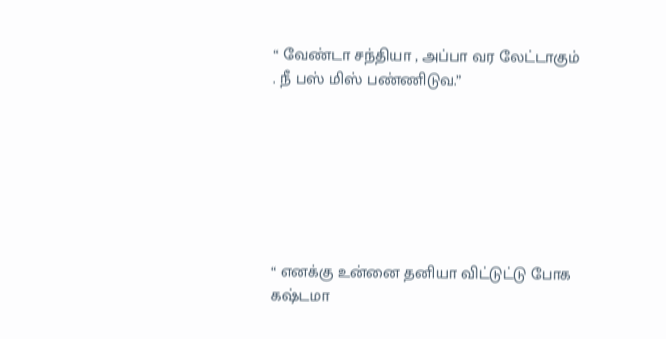“ வேண்டா சந்தியா , அப்பா வர லேட்டாகும் . நீ பஸ் மிஸ் பண்ணிடுவ.”







“ எனக்கு உன்னை தனியா விட்டுட்டு போக கஷ்டமா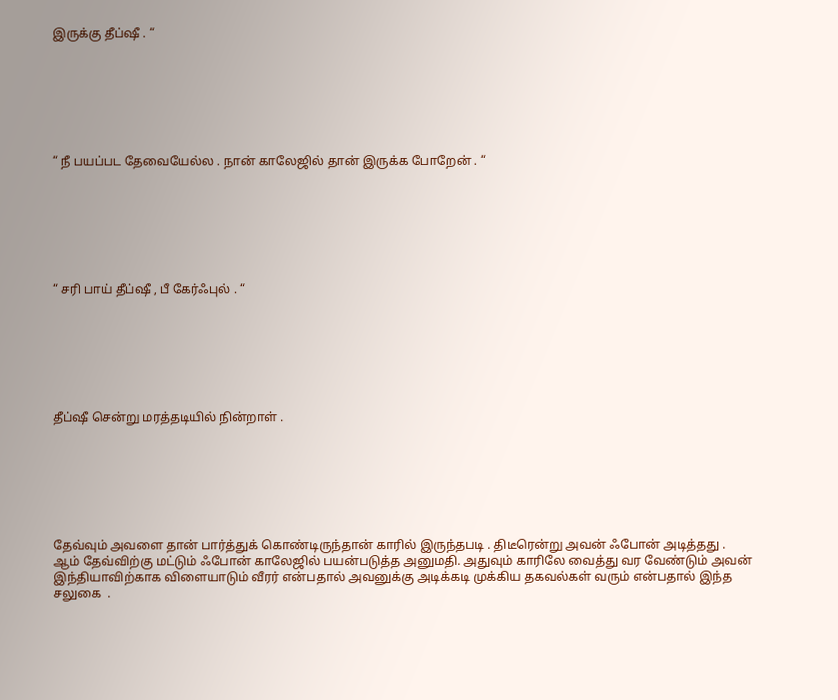இருக்கு தீப்ஷீ . “







“ நீ பயப்பட தேவையேல்ல . நான் காலேஜில் தான் இருக்க போறேன் . “







“ சரி பாய் தீப்ஷீ , பீ கேர்ஃபுல் . “







தீப்ஷீ சென்று மரத்தடியில் நின்றாள் .







தேவ்வும் அவளை தான் பார்த்துக் கொண்டிருந்தான் காரில் இருந்தபடி . திடீரென்று அவன் ஃபோன் அடித்தது . ஆம் தேவ்விற்கு மட்டும் ஃபோன் காலேஜில் பயன்படுத்த அனுமதி. அதுவும் காரிலே வைத்து வர வேண்டும் அவன் இந்தியாவிற்காக விளையாடும் வீரர் என்பதால் அவனுக்கு அடிக்கடி முக்கிய தகவல்கள் வரும் என்பதால் இந்த சலுகை  .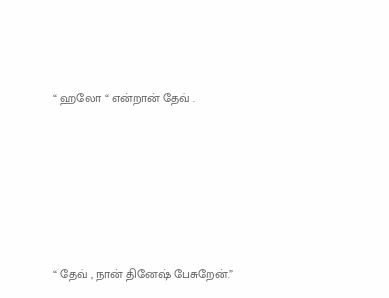“ ஹலோ “ என்றான் தேவ் .







“ தேவ் , நான் தினேஷ் பேசுறேன்.”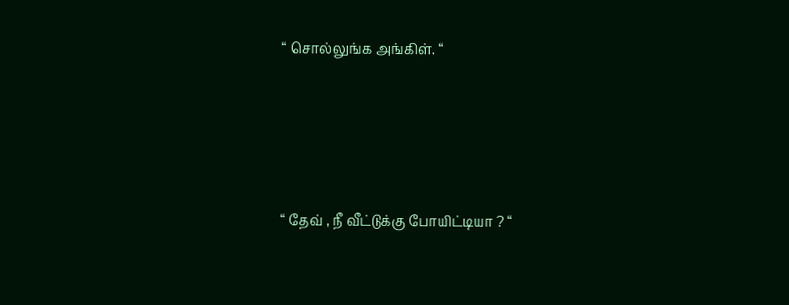“ சொல்லுங்க அங்கிள். “







“ தேவ் , நீ வீட்டுக்கு போயிட்டியா ? “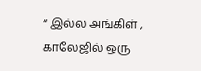“ இல்ல அங்கிள் , காலேஜில் ஒரு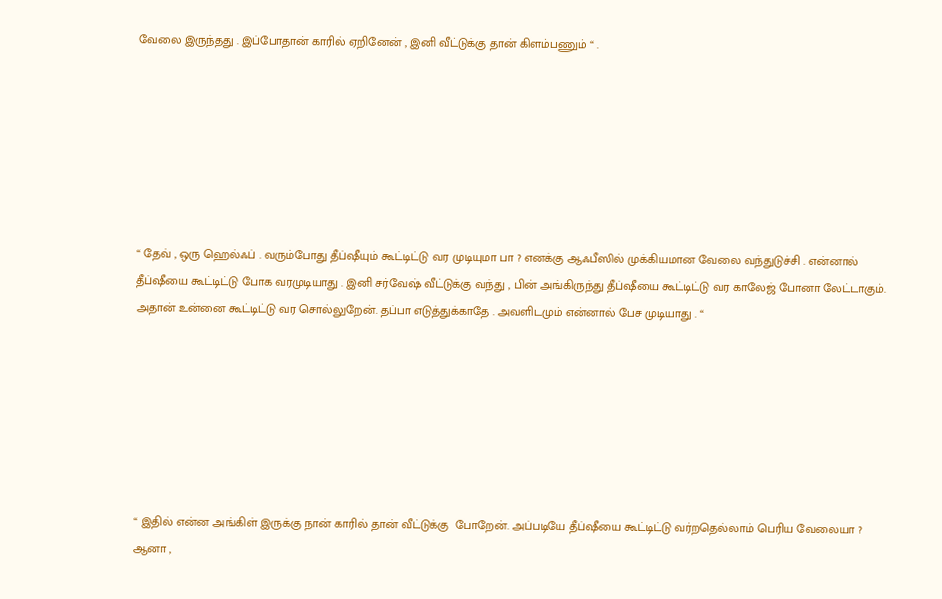வேலை இருந்தது . இப்போதான் காரில் ஏறினேன் , இனி வீட்டுக்கு தான் கிளம்பணும் “ .







“ தேவ் , ஒரு ஹெல்ஃப் . வரும்போது தீப்ஷீயும் கூட்டிட்டு வர முடியுமா பா ? எனக்கு ஆஃபீஸில் முக்கியமான வேலை வந்துடுச்சி . என்னால் தீப்ஷீயை கூட்டிட்டு போக வரமுடியாது . இனி சர்வேஷ் வீட்டுக்கு வந்து , பின் அங்கிருந்து தீப்ஷீயை கூட்டிட்டு வர காலேஜ் போனா லேட்டாகும். அதான் உன்னை கூட்டிட்டு வர சொல்லுறேன். தப்பா எடுத்துக்காதே . அவளிடமும் என்னால் பேச முடியாது . “







“ இதில் என்ன அங்கிள் இருக்கு நான் காரில் தான் வீட்டுக்கு  போறேன். அப்படியே தீப்ஷீயை கூட்டிட்டு வர்றதெல்லாம் பெரிய வேலையா ? ஆனா ,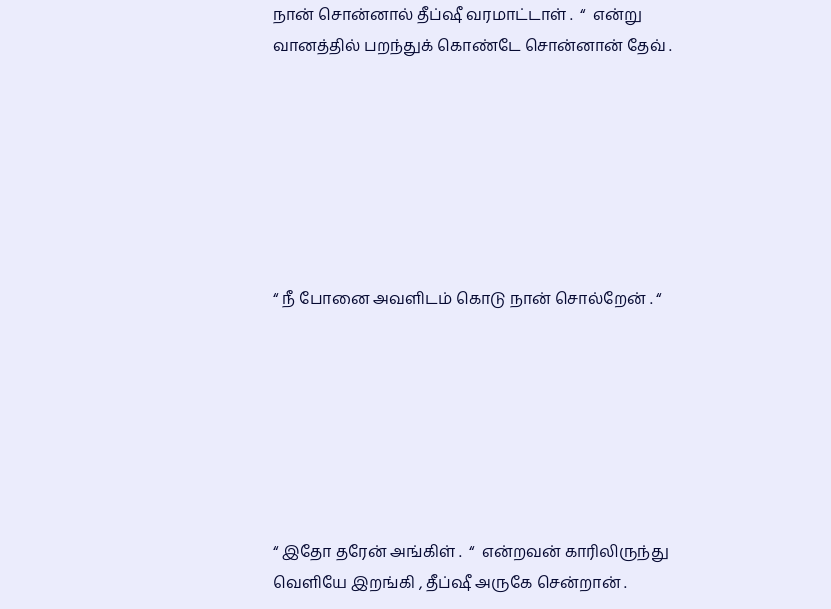நான் சொன்னால் தீப்ஷீ வரமாட்டாள் .  “  என்று வானத்தில் பறந்துக் கொண்டே சொன்னான் தேவ் .







“ நீ போனை அவளிடம் கொடு நான் சொல்றேன் . “







“ இதோ தரேன் அங்கிள் .  “  என்றவன் காரிலிருந்து வெளியே இறங்கி , தீப்ஷீ அருகே சென்றான் .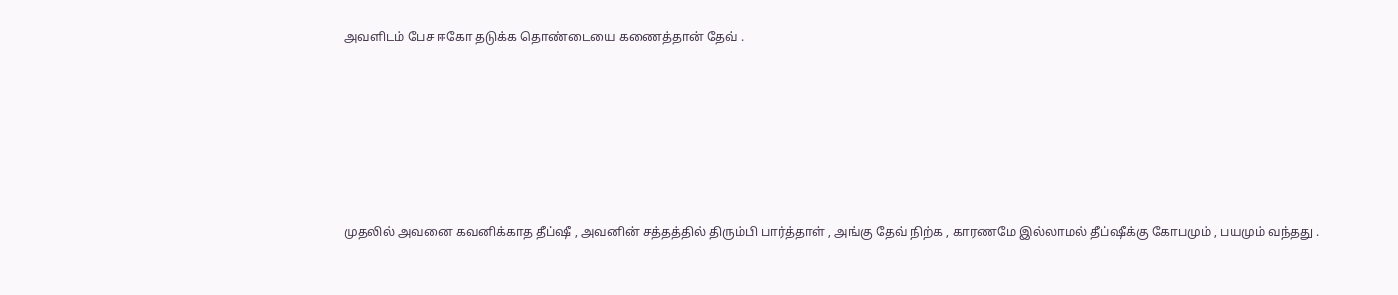அவளிடம் பேச ஈகோ தடுக்க தொண்டையை கணைத்தான் தேவ் .







முதலில் அவனை கவனிக்காத தீப்ஷீ , அவனின் சத்தத்தில் திரும்பி பார்த்தாள் , அங்கு தேவ் நிற்க , காரணமே இல்லாமல் தீப்ஷீக்கு கோபமும் , பயமும் வந்தது .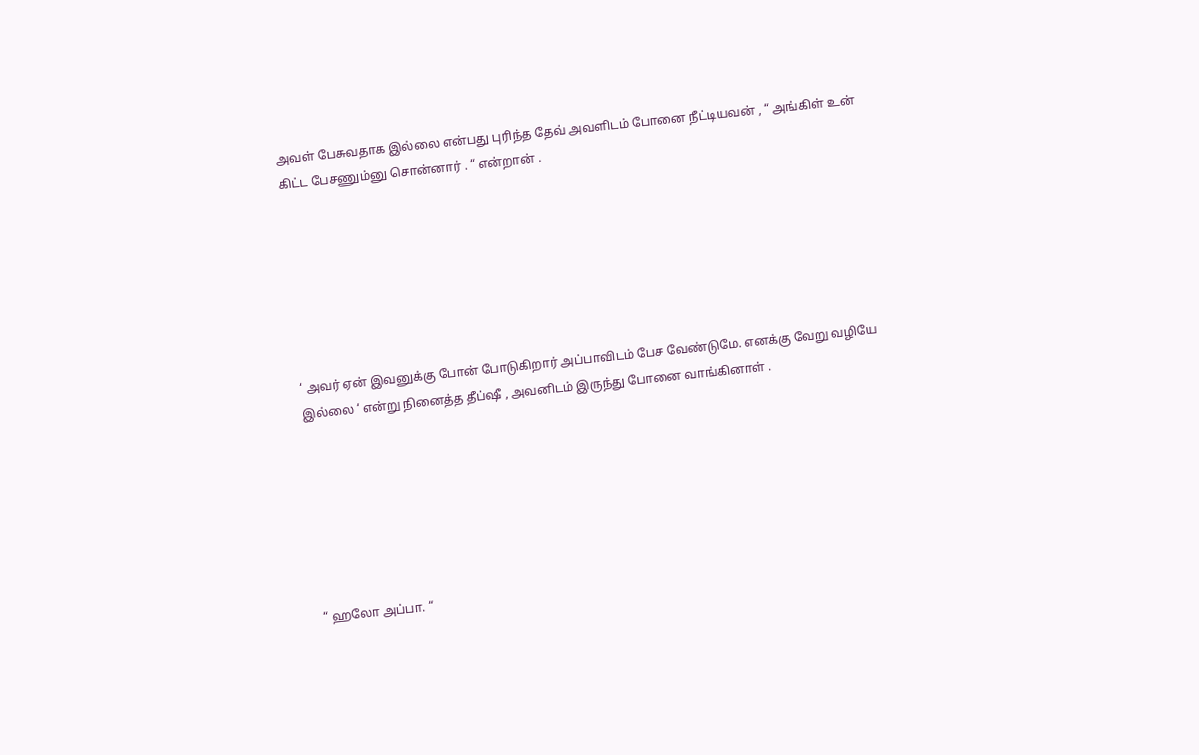அவள் பேசுவதாக இல்லை என்பது புரிந்த தேவ் அவளிடம் போனை நீட்டியவன் , “ அங்கிள் உன் கிட்ட பேசணும்னு சொன்னார் . “ என்றான் .







‘ அவர் ஏன் இவனுக்கு போன் போடுகிறார் அப்பாவிடம் பேச வேண்டுமே. எனக்கு வேறு வழியே இல்லை ‘ என்று நினைத்த தீப்ஷீ , அவனிடம் இருந்து போனை வாங்கினாள் .







“ ஹலோ அப்பா. “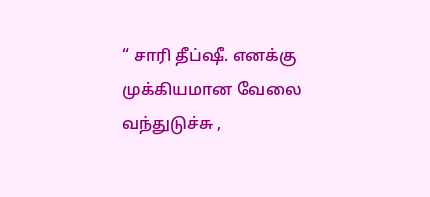“ சாரி தீப்ஷீ. எனக்கு முக்கியமான வேலை வந்துடுச்சு ,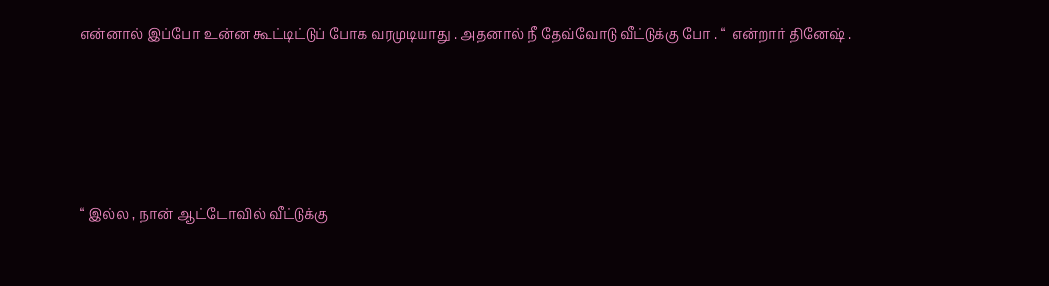என்னால் இப்போ உன்ன கூட்டிட்டுப் போக வரமுடியாது . அதனால் நீ தேவ்வோடு வீட்டுக்கு போ . “  என்றார் தினேஷ் .







“ இல்ல , நான் ஆட்டோவில் வீட்டுக்கு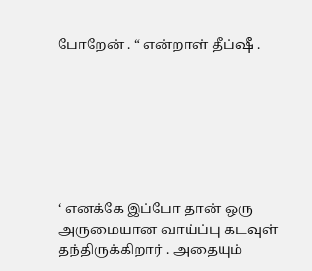போறேன் . “ என்றாள் தீப்ஷீ .







‘ எனக்கே இப்போ தான் ஒரு அருமையான வாய்ப்பு கடவுள் தந்திருக்கிறார் . அதையும்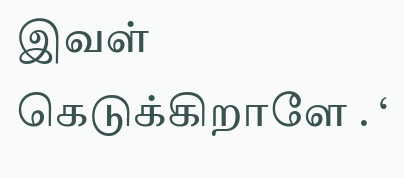இவள் கெடுக்கிறாளே . ‘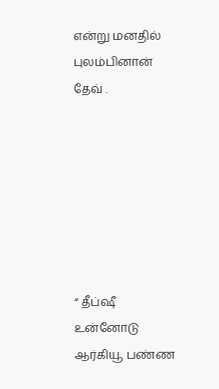என்று மனதில் புலம்பினான் தேவ் .







“ தீப்ஷீ உன்னோடு ஆர்கியூ பண்ண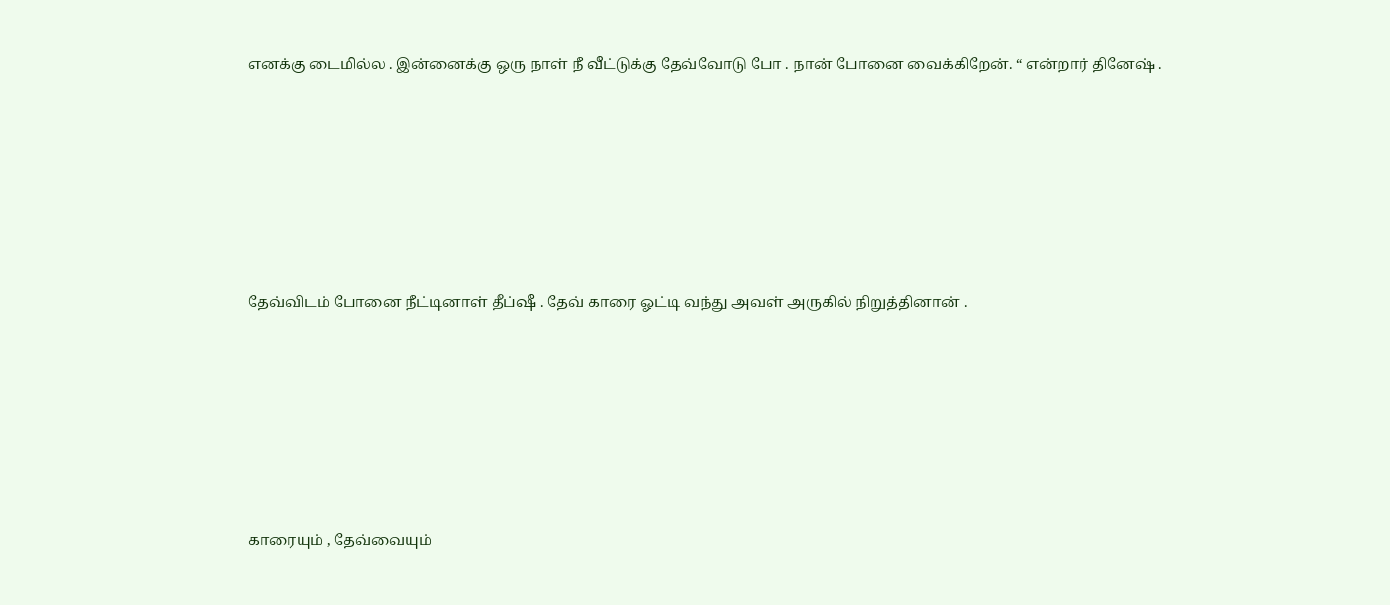எனக்கு டைமில்ல . இன்னைக்கு ஒரு நாள் நீ வீட்டுக்கு தேவ்வோடு போ . நான் போனை வைக்கிறேன். “ என்றார் தினேஷ் .







தேவ்விடம் போனை நீட்டினாள் தீப்ஷீ . தேவ் காரை ஓட்டி வந்து அவள் அருகில் நிறுத்தினான் .







காரையும் , தேவ்வையும்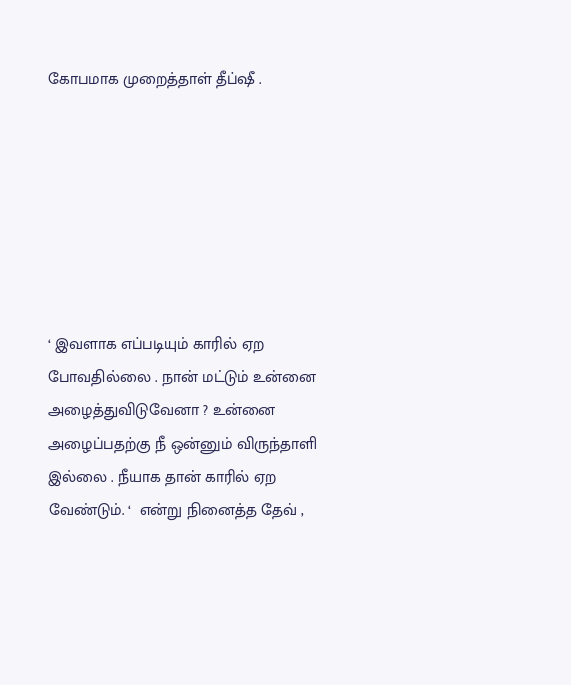கோபமாக முறைத்தாள் தீப்ஷீ .







‘ இவளாக எப்படியும் காரில் ஏற போவதில்லை . நான் மட்டும் உன்னை அழைத்துவிடுவேனா ? உன்னை அழைப்பதற்கு நீ ஒன்னும் விருந்தாளி இல்லை . நீயாக தான் காரில் ஏற வேண்டும். ‘  என்று நினைத்த தேவ் ,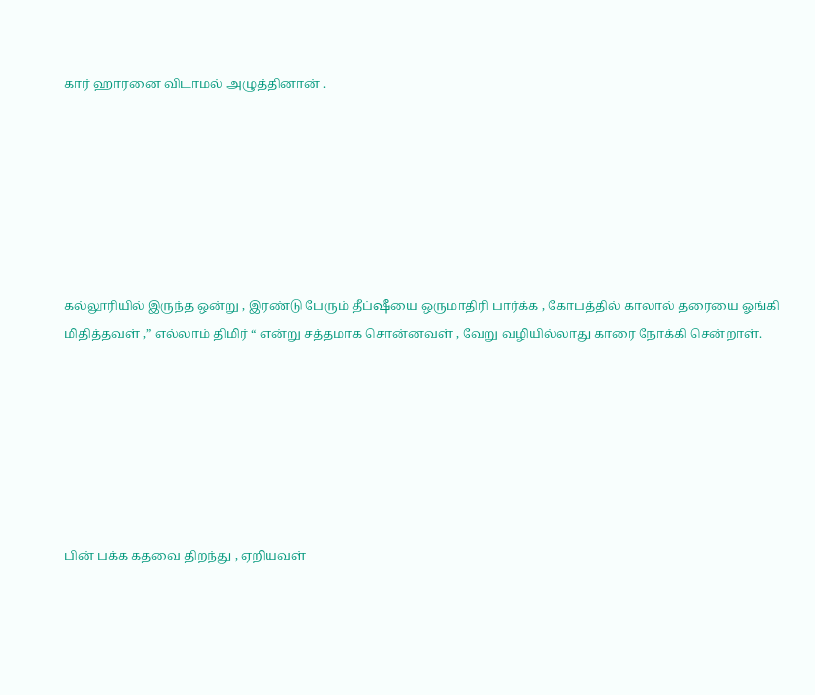கார் ஹாரனை விடாமல் அழுத்தினான் .







கல்லூரியில் இருந்த ஒன்று , இரண்டு பேரும் தீப்ஷீயை ஒருமாதிரி பார்க்க , கோபத்தில் காலால் தரையை ஓங்கி மிதித்தவள் ,” எல்லாம் திமிர் “ என்று சத்தமாக சொன்னவள் , வேறு வழியில்லாது காரை நோக்கி சென்றாள்.







பின் பக்க கதவை திறந்து , ஏறியவள்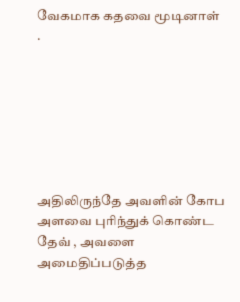வேகமாக கதவை மூடினாள்  .







அதிலிருந்தே அவளின் கோப அளவை புரிந்துக் கொண்ட தேவ் , அவளை அமைதிப்படுத்த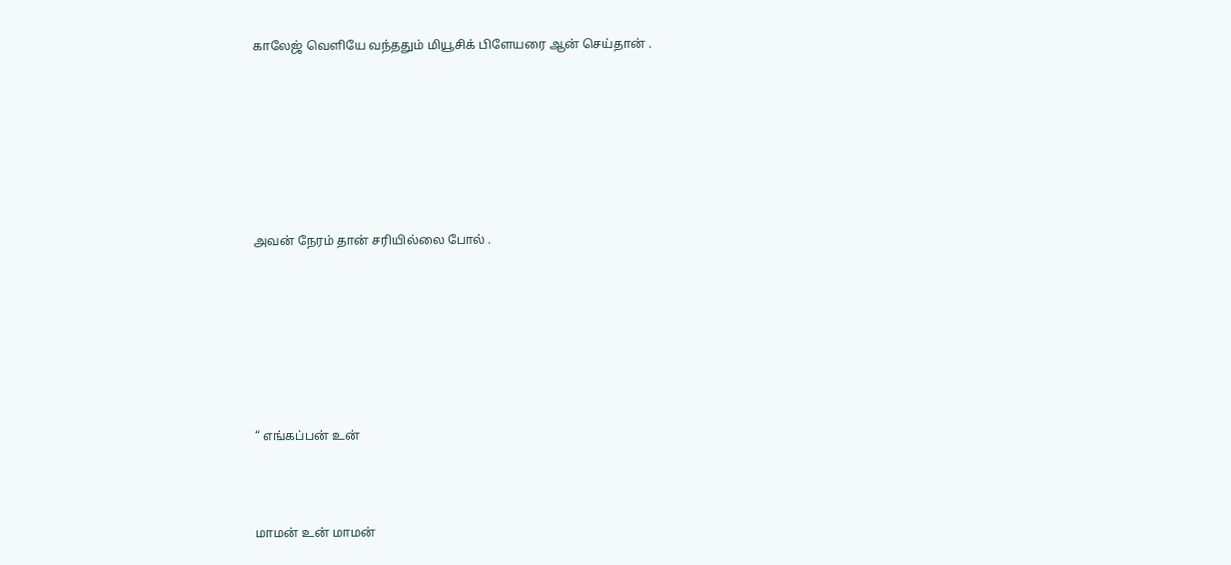காலேஜ் வெளியே வந்ததும் மியூசிக் பிளேயரை ஆன் செய்தான் .







அவன் நேரம் தான் சரியில்லை போல் .







“ எங்கப்பன் உன்



மாமன் உன் மாமன்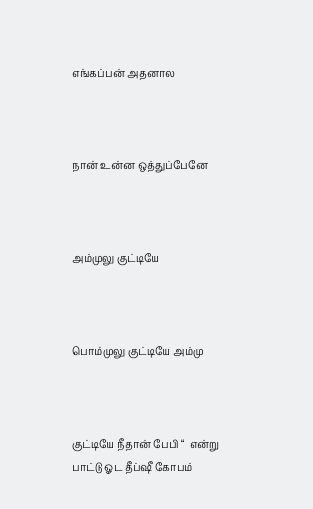எங்கப்பன் அதனால



நான் உன்ன ஒத்துப்பேனே



அம்முலு குட்டியே



பொம்முலு குட்டியே அம்மு



குட்டியே நீதான் பேபி “  என்று பாட்டு ஓட தீப்ஷீ கோபம்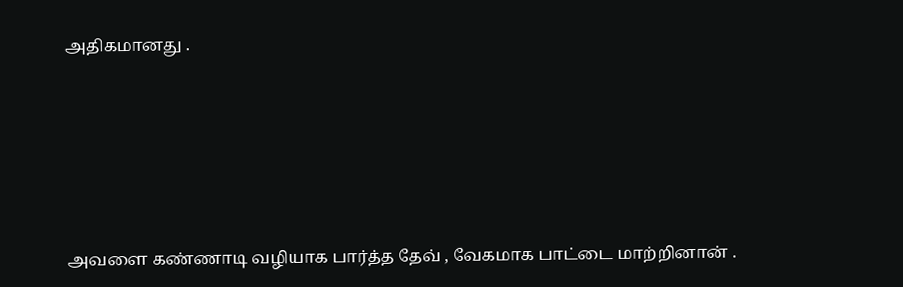அதிகமானது .







அவளை கண்ணாடி வழியாக பார்த்த தேவ் , வேகமாக பாட்டை மாற்றினான் .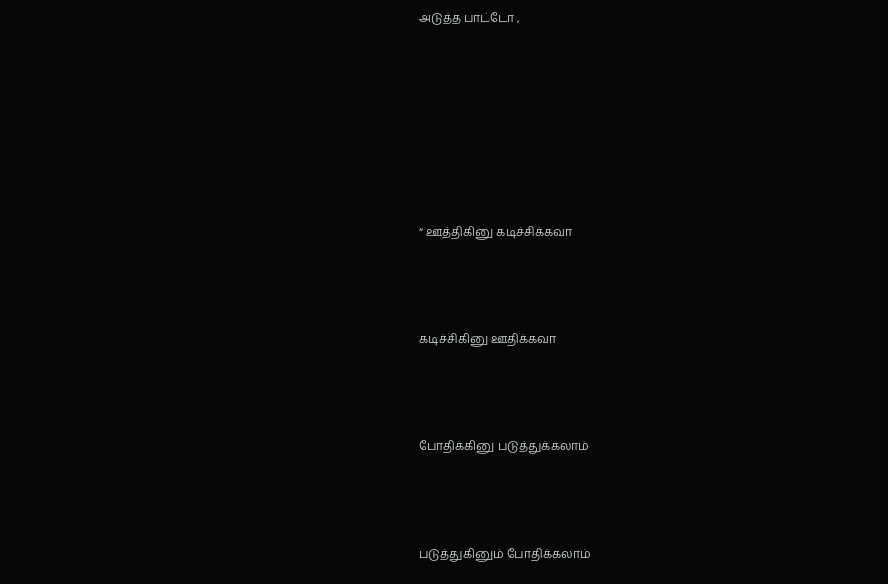அடுத்த பாட்டோ ,







“ ஊத்திகினு கடிச்சிக்கவா



கடிச்சிகினு ஊதிக்கவா



போதிக்கினு படுத்துக்கலாம்



படுத்துகினும் போதிக்கலாம்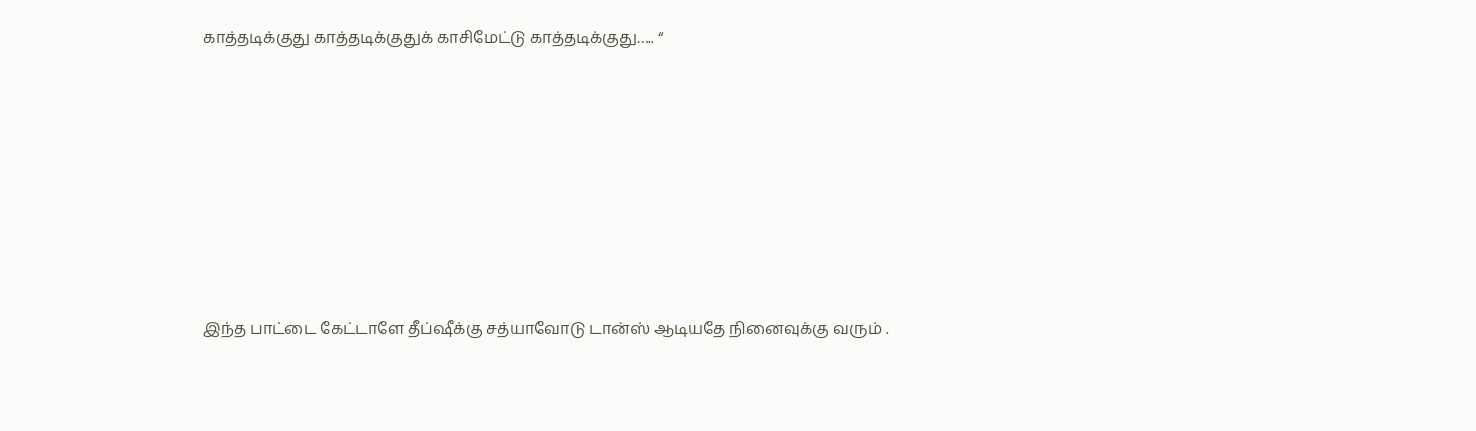காத்தடிக்குது காத்தடிக்குதுக் காசிமேட்டு காத்தடிக்குது….. “







இந்த பாட்டை கேட்டாளே தீப்ஷீக்கு சத்யாவோடு டான்ஸ் ஆடியதே நினைவுக்கு வரும் .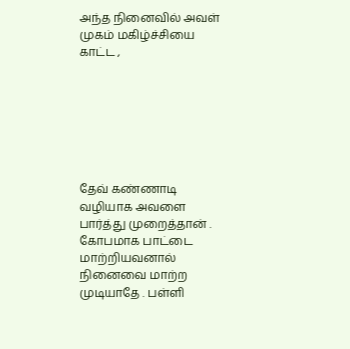அந்த நினைவில் அவள் முகம் மகிழ்ச்சியை காட்ட ,







தேவ் கண்ணாடி வழியாக அவளை பார்த்து முறைத்தான் . கோபமாக பாட்டை மாற்றியவனால் நினைவை மாற்ற முடியாதே . பள்ளி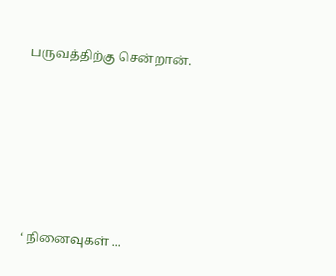பருவத்திற்கு சென்றான்.







‘ நினைவுகள் ...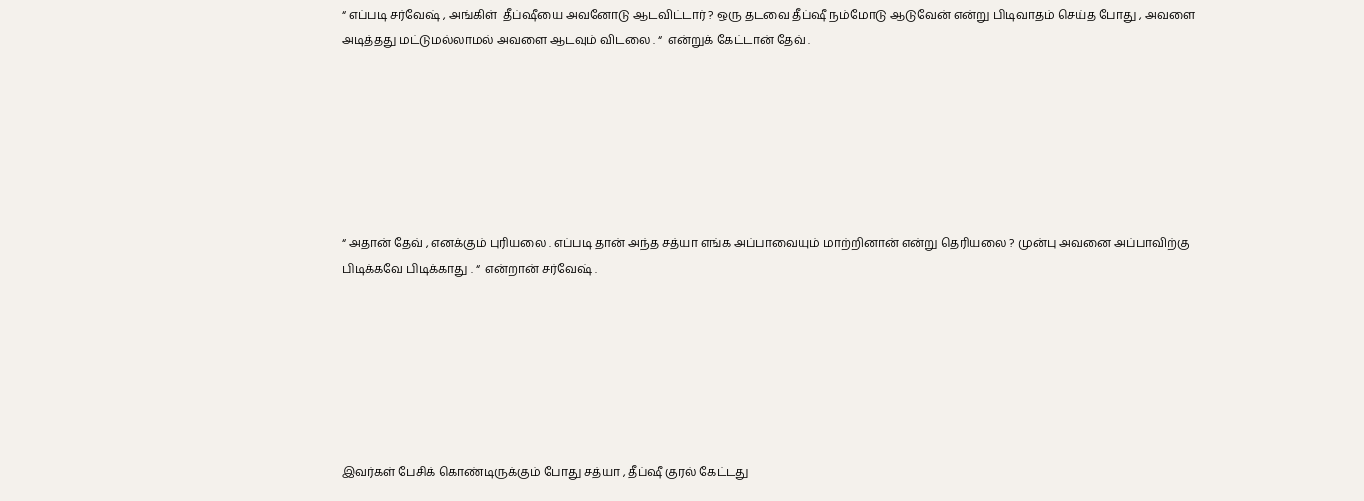“ எப்படி சர்வேஷ் , அங்கிள்  தீப்ஷீயை அவனோடு ஆடவிட்டார் ? ஒரு தடவை தீப்ஷீ நம்மோடு ஆடுவேன் என்று பிடிவாதம் செய்த போது , அவளை அடித்தது மட்டுமல்லாமல் அவளை ஆடவும் விடலை . “  என்றுக் கேட்டான் தேவ் .







“ அதான் தேவ் , எனக்கும் புரியலை . எப்படி தான் அந்த சத்யா எங்க அப்பாவையும் மாற்றினான் என்று தெரியலை ? முன்பு அவனை அப்பாவிற்கு பிடிக்கவே பிடிக்காது . “  என்றான் சர்வேஷ் .







இவர்கள் பேசிக் கொண்டிருக்கும் போது சத்யா , தீப்ஷீ குரல் கேட்டது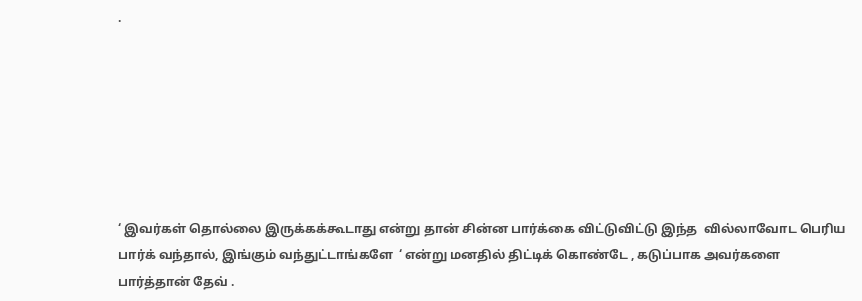.







‘ இவர்கள் தொல்லை இருக்கக்கூடாது என்று தான் சின்ன பார்க்கை விட்டுவிட்டு இந்த  வில்லாவோட பெரிய பார்க் வந்தால், இங்கும் வந்துட்டாங்களே  ‘ என்று மனதில் திட்டிக் கொண்டே , கடுப்பாக அவர்களை பார்த்தான் தேவ் .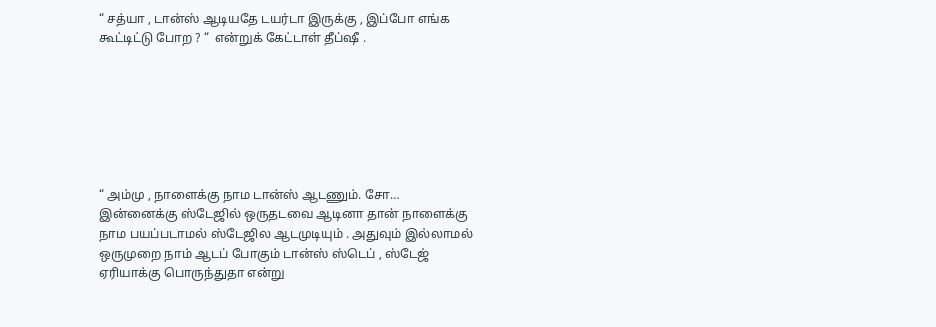“ சத்யா , டான்ஸ் ஆடியதே டயர்டா இருக்கு , இப்போ எங்க கூட்டிட்டு போற ? “  என்றுக் கேட்டாள் தீப்ஷீ .







“ அம்மு , நாளைக்கு நாம டான்ஸ் ஆடணும். சோ…  இன்னைக்கு ஸ்டேஜில் ஒருதடவை ஆடினா தான் நாளைக்கு நாம பயப்படாமல் ஸ்டேஜில ஆடமுடியும் . அதுவும் இல்லாமல் ஒருமுறை நாம் ஆடப் போகும் டான்ஸ் ஸ்டெப் , ஸ்டேஜ் ஏரியாக்கு பொருந்துதா என்று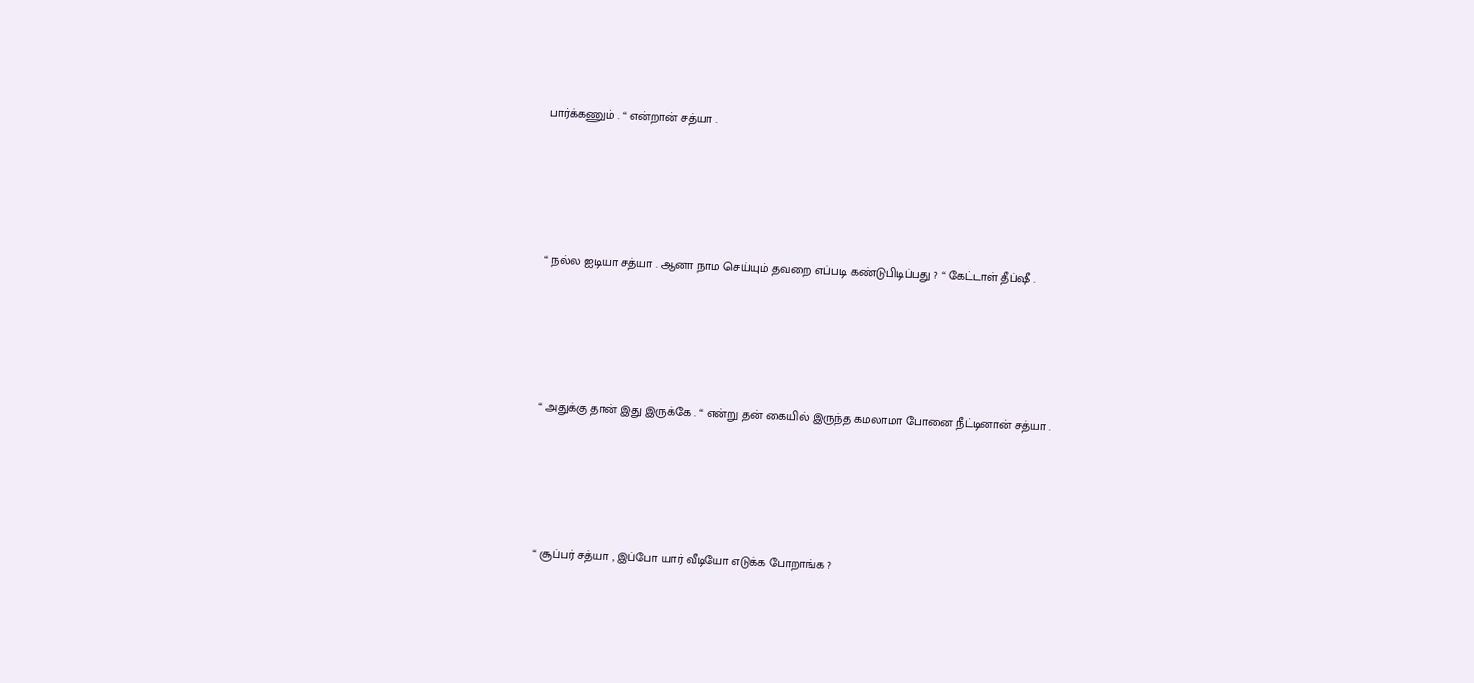பார்க்கணும் . “ என்றான் சத்யா .







“ நல்ல ஐடியா சத்யா . ஆனா நாம செய்யும் தவறை எப்படி கண்டுபிடிப்பது ? “ கேட்டாள் தீப்ஷீ .







“ அதுக்கு தான் இது இருக்கே . “ என்று தன் கையில் இருந்த கமலாமா போனை நீட்டினான் சத்யா .







“ சூப்பர் சத்யா , இப்போ யார் வீடியோ எடுக்க போறாங்க ?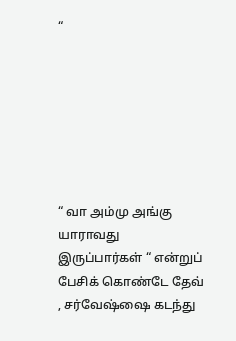“







“ வா அம்மு அங்கு யாராவது இருப்பார்கள் “ என்றுப் பேசிக் கொண்டே தேவ் , சர்வேஷ்ஷை கடந்து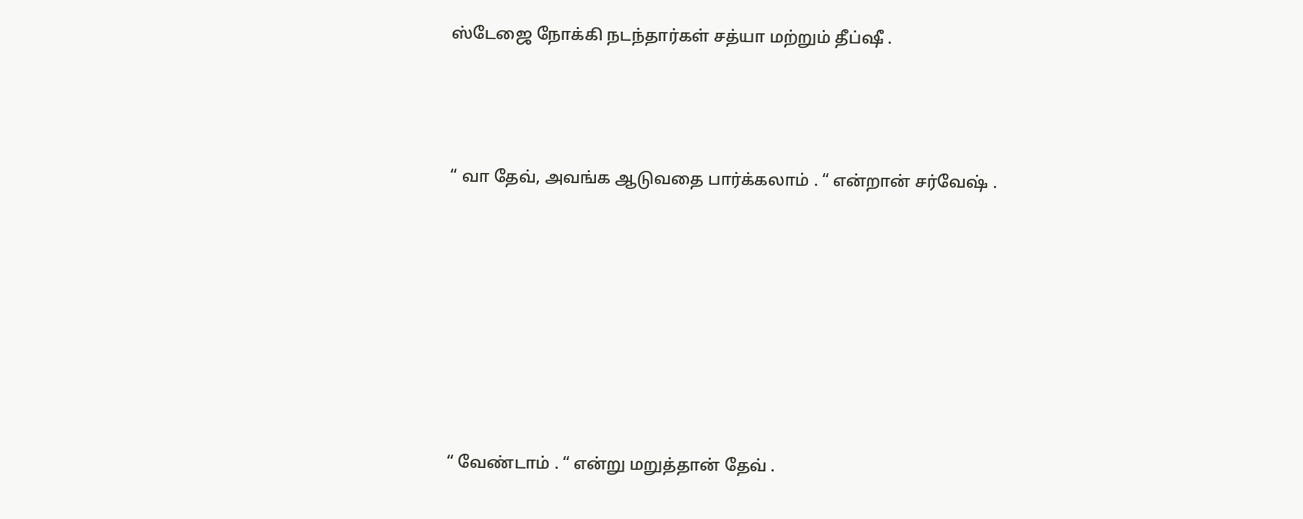ஸ்டேஜை நோக்கி நடந்தார்கள் சத்யா மற்றும் தீப்ஷீ .



“ வா தேவ், அவங்க ஆடுவதை பார்க்கலாம் . “ என்றான் சர்வேஷ் .







“ வேண்டாம் . “ என்று மறுத்தான் தேவ் .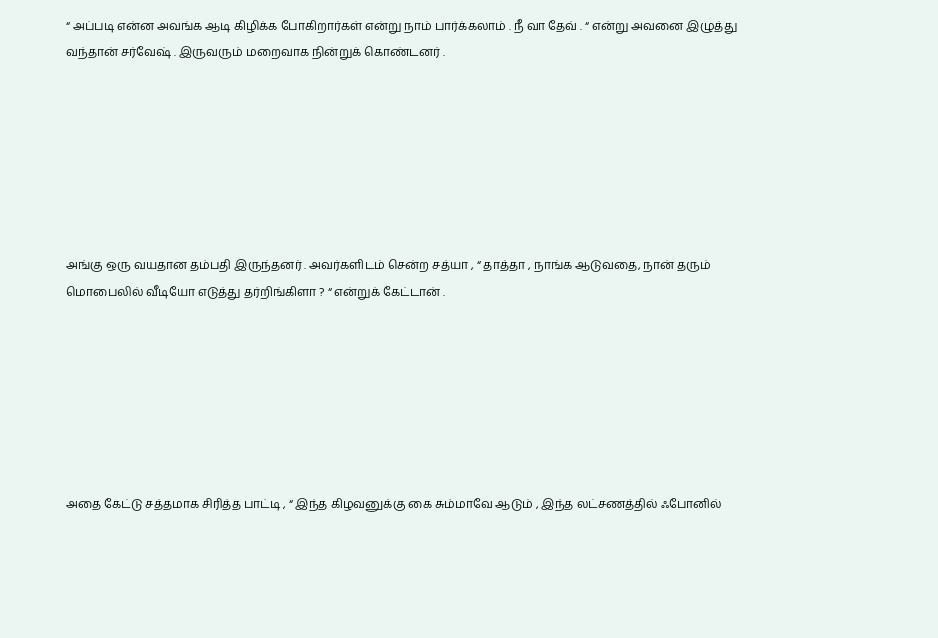“ அப்படி என்ன அவங்க ஆடி கிழிக்க போகிறார்கள் என்று நாம் பார்க்கலாம் . நீ வா தேவ் . “ என்று அவனை இழுத்து வந்தான் சர்வேஷ் . இருவரும் மறைவாக நின்றுக் கொண்டனர் .







அங்கு ஒரு வயதான தம்பதி இருந்தனர் . அவர்களிடம் சென்ற சத்யா , “ தாத்தா , நாங்க ஆடுவதை, நான் தரும் மொபைலில் வீடியோ எடுத்து தர்றிங்கிளா ? “ என்றுக் கேட்டான் .







அதை கேட்டு சத்தமாக சிரித்த பாட்டி , “ இந்த கிழவனுக்கு கை சும்மாவே ஆடும் , இந்த லட்சணத்தில் ஃபோனில்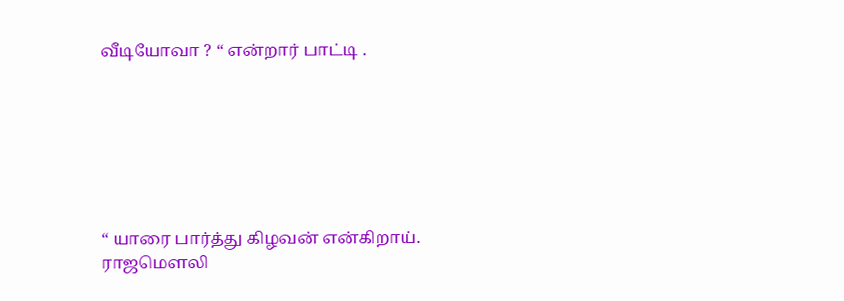வீடியோவா ? “ என்றார் பாட்டி .







“ யாரை பார்த்து கிழவன் என்கிறாய். ராஜமௌலி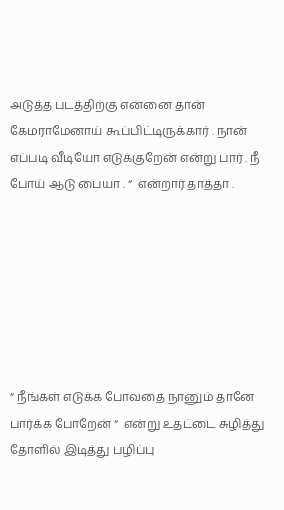அடுத்த படத்திற்கு என்னை தான் கேமராமேனாய் கூப்பிட்டிருக்கார் . நான் எப்படி வீடியோ எடுக்குறேன் என்று பார் . நீ போய் ஆடு பையா . “  என்றார் தாத்தா .







“ நீங்கள் எடுக்க போவதை நானும் தானே பார்க்க போறேன் “  என்று உதட்டை சுழித்து தோளில் இடித்து பழிப்பு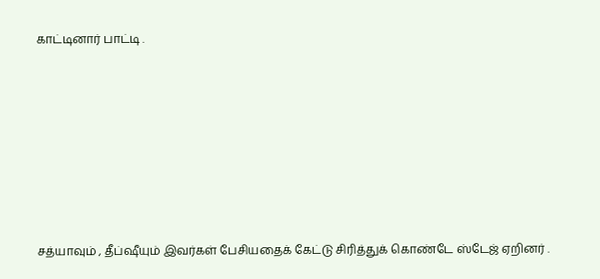காட்டினார் பாட்டி .







சத்யாவும் , தீப்ஷீயும் இவர்கள் பேசியதைக் கேட்டு சிரித்துக் கொண்டே ஸ்டேஜ் ஏறினர் .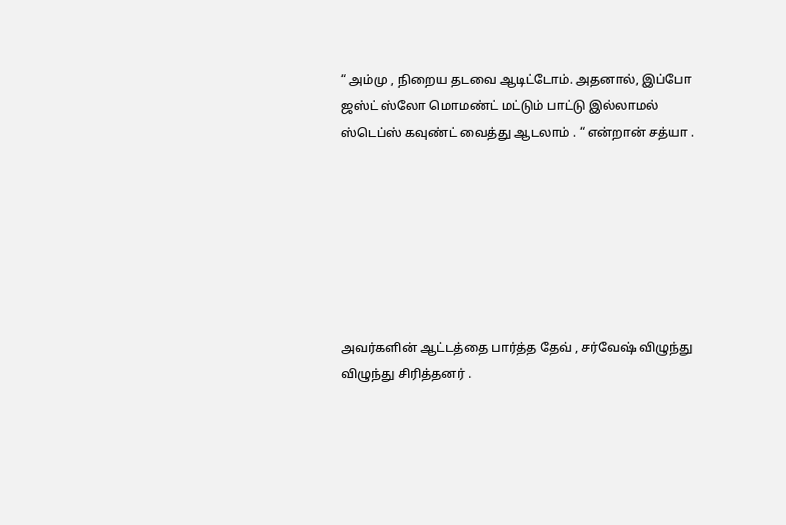“ அம்மு , நிறைய தடவை ஆடிட்டோம். அதனால், இப்போ ஜஸ்ட் ஸ்லோ மொமண்ட் மட்டும் பாட்டு இல்லாமல் ஸ்டெப்ஸ் கவுண்ட் வைத்து ஆடலாம் . “ என்றான் சத்யா .







அவர்களின் ஆட்டத்தை பார்த்த தேவ் , சர்வேஷ் விழுந்து விழுந்து சிரித்தனர் .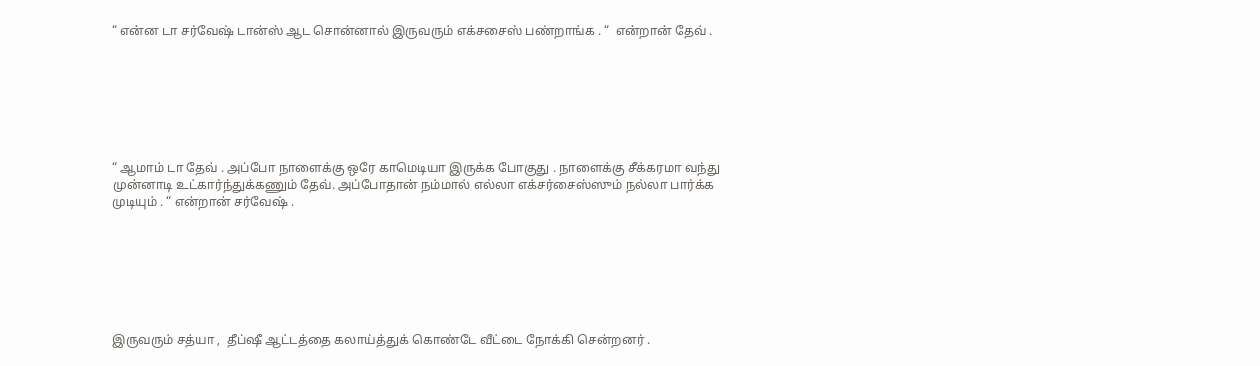“ என்ன டா சர்வேஷ் டான்ஸ் ஆட சொன்னால் இருவரும் எக்சசைஸ் பண்றாங்க . “  என்றான் தேவ் .







“ ஆமாம் டா தேவ் . அப்போ நாளைக்கு ஒரே காமெடியா இருக்க போகுது . நாளைக்கு சீக்கரமா வந்து முன்னாடி உட்கார்ந்துக்கணும் தேவ். அப்போதான் நம்மால் எல்லா எக்சர்சைஸ்ஸும் நல்லா பார்க்க முடியும் . “ என்றான் சர்வேஷ் .







இருவரும் சத்யா ,  தீப்ஷீ ஆட்டத்தை கலாய்த்துக் கொண்டே வீட்டை நோக்கி சென்றனர் .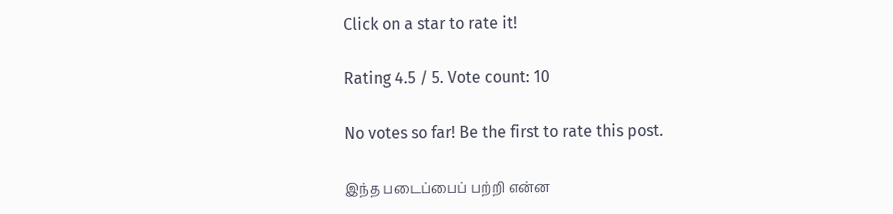Click on a star to rate it!

Rating 4.5 / 5. Vote count: 10

No votes so far! Be the first to rate this post.

இந்த படைப்பைப் பற்றி என்ன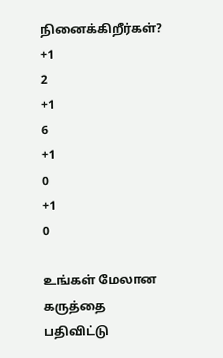நினைக்கிறீர்கள்?
+1
2
+1
6
+1
0
+1
0

உங்கள் மேலான கருத்தை பதிவிட்டு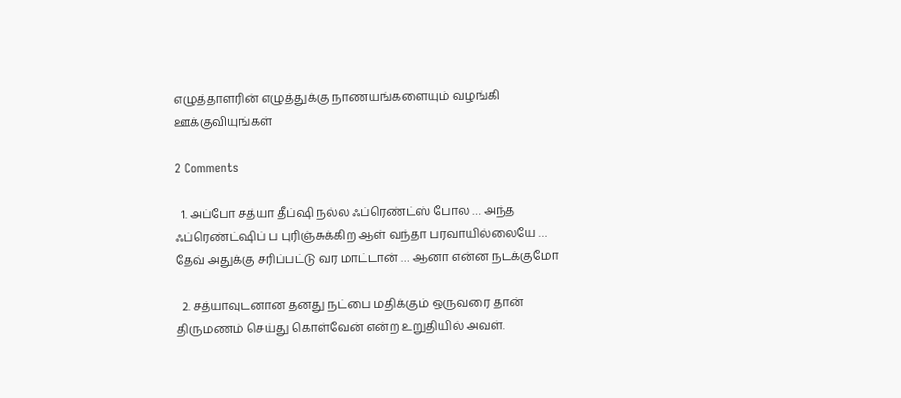எழுத்தாளரின் எழுத்துக்கு நாணயங்களையும் வழங்கி ஊக்குவியுங்கள்

2 Comments

  1. அப்போ சத்யா தீப்ஷி நல்ல ஃப்ரெண்ட்ஸ் போல … அந்த ஃப்ரெண்ட்ஷிப் ப புரிஞ்சுக்கிற ஆள் வந்தா பரவாயில்லையே … தேவ் அதுக்கு சரிப்பட்டு வர மாட்டான் … ஆனா என்ன நடக்குமோ

  2. சத்யாவுடனான தனது நட்பை மதிக்கும் ஒருவரை தான் திருமணம் செய்து கொள்வேன் என்ற உறுதியில் அவள்.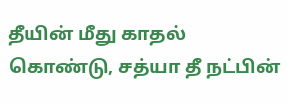தீயின் மீது காதல் கொண்டு, சத்யா தீ நட்பின்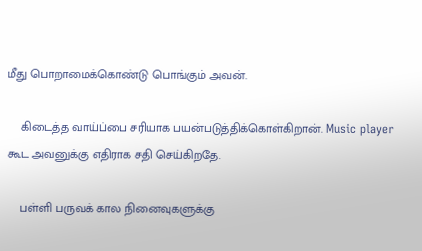மீது பொறாமைக்கொண்டு பொங்கும் அவன்.

    கிடைத்த வாய்ப்பை சரியாக பயன்படுத்திக்கொள்கிறான். Music player கூட அவனுக்கு எதிராக சதி செய்கிறதே.

    பள்ளி பருவக் கால நினைவுகளுக்கு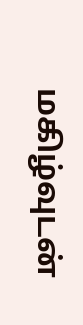மகிழ்வுடன்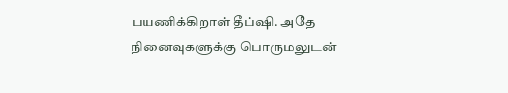பயணிக்கிறாள் தீப்ஷி. அதே நினைவுகளுக்கு பொருமலுடன்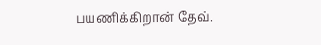பயணிக்கிறான் தேவ்.